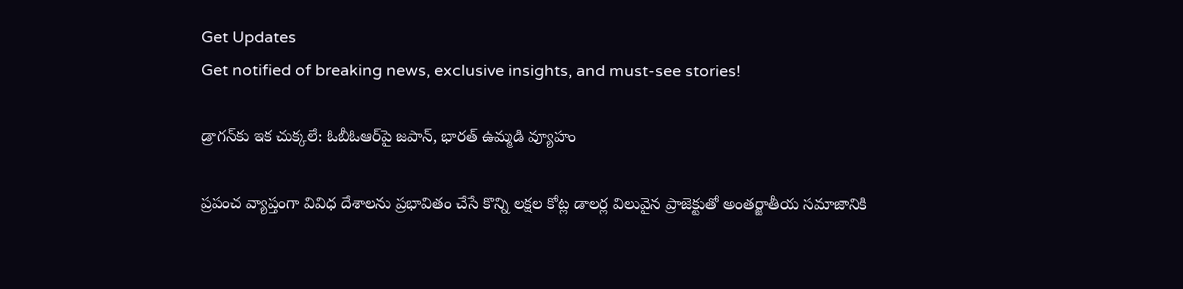Get Updates
Get notified of breaking news, exclusive insights, and must-see stories!

డ్రాగన్‌కు ఇక చుక్కలే: ఓబీఓఆర్‌పై జపాన్, భారత్ ఉమ్మడి వ్యూహం

ప్రపంచ వ్యాప్తంగా వివిధ దేశాలను ప్రభావితం చేసే కొన్ని లక్షల కోట్ల డాలర్ల విలువైన ప్రాజెక్టుతో అంతర్జాతీయ సమాజానికి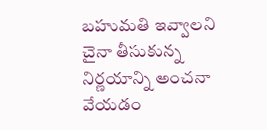బహుమతి ఇవ్వాలని చైనా తీసుకున్న నిర్ణయాన్ని అంచనా వేయడం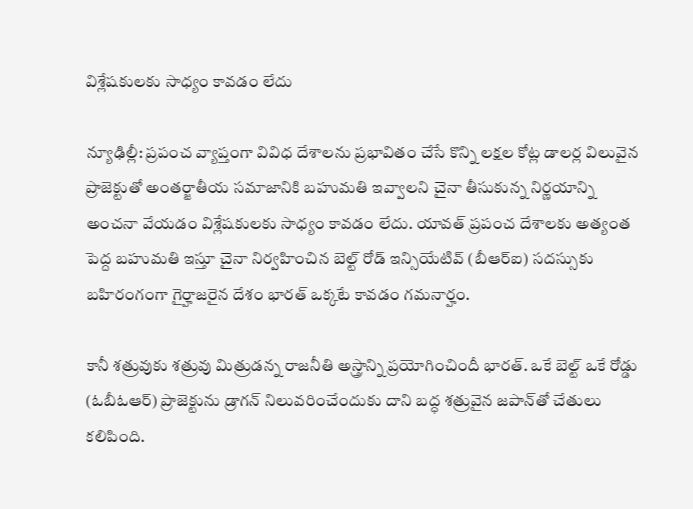విశ్లేషకులకు సాధ్యం కావడం లేదు

న్యూఢిల్లీ: ప్రపంచ వ్యాప్తంగా వివిధ దేశాలను ప్రభావితం చేసే కొన్ని లక్షల కోట్ల డాలర్ల విలువైన ప్రాజెక్టుతో అంతర్జాతీయ సమాజానికి బహుమతి ఇవ్వాలని చైనా తీసుకున్న నిర్ణయాన్ని అంచనా వేయడం విశ్లేషకులకు సాధ్యం కావడం లేదు. యావత్ ప్రపంచ దేశాలకు అత్యంత పెద్ద బహుమతి ఇస్తూ చైనా నిర్వహించిన బెల్ట్ రోడ్ ఇన్సియేటివ్ (బీఆర్ఐ) సదస్సుకు బహిరంగంగా గైర్హాజరైన దేశం భారత్ ఒక్కటే కావడం గమనార్హం.

కానీ శత్రువుకు శత్రువు మిత్రుడన్న రాజనీతి అస్త్రాన్ని ప్రయోగించిందీ భారత్. ఒకే బెల్ట్ ఒకే రోడ్డు (ఓబీఓఆర్) ప్రాజెక్టును డ్రాగన్ నిలువరించేందుకు దాని బద్ధ శత్రువైన జపాన్‌తో చేతులు కలిపింది.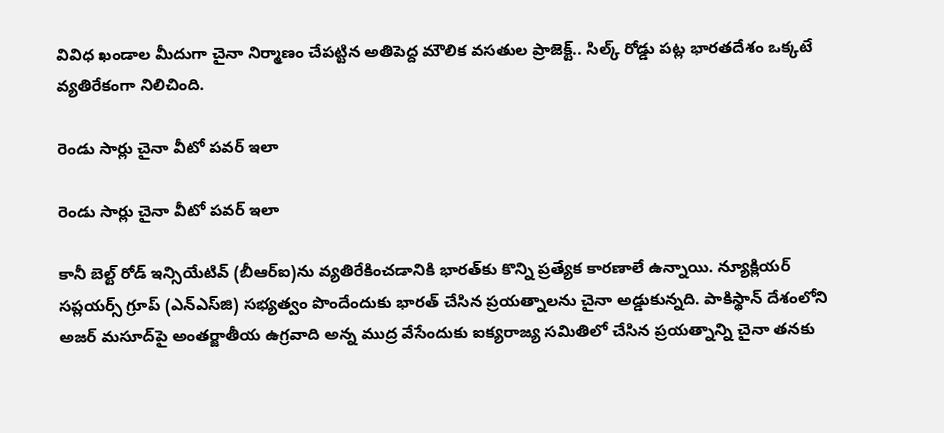వివిధ ఖండాల మీదుగా చైనా నిర్మాణం చేపట్టిన అతిపెద్ద మౌలిక వసతుల ప్రాజెక్ట్.. సిల్క్ రోడ్డు పట్ల భారతదేశం ఒక్కటే వ్యతిరేకంగా నిలిచింది.

రెండు సార్లు చైనా వీటో పవర్ ఇలా

రెండు సార్లు చైనా వీటో పవర్ ఇలా

కానీ బెల్ట్ రోడ్ ఇన్సియేటివ్ (బీఆర్ఐ)ను వ్యతిరేకించడానికి భారత్‌కు కొన్ని ప్రత్యేక కారణాలే ఉన్నాయి. న్యూక్లియర్ సప్లయర్స్ గ్రూప్ (ఎన్ఎస్‌జి) సభ్యత్వం పొందేందుకు భారత్ చేసిన ప్రయత్నాలను చైనా అడ్డుకున్నది. పాకిస్థాన్ దేశంలోని అజర్ మసూద్‌పై అంతర్జాతీయ ఉగ్రవాది అన్న ముద్ర వేసేందుకు ఐక్యరాజ్య సమితిలో చేసిన ప్రయత్నాన్ని చైనా తనకు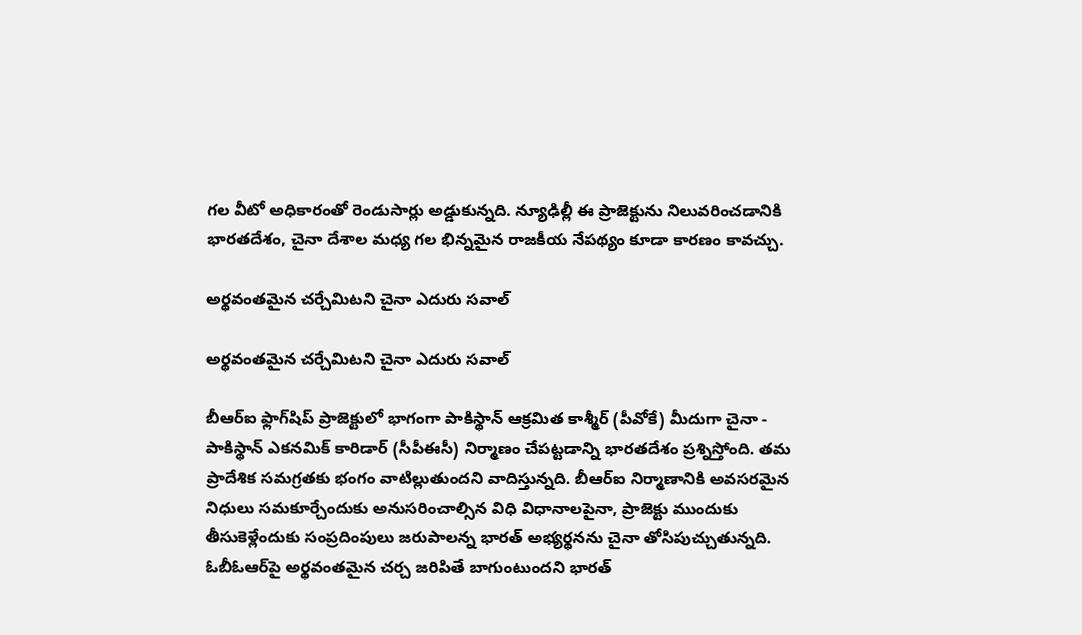గల వీటో అధికారంతో రెండుసార్లు అడ్డుకున్నది. న్యూఢిల్లీ ఈ ప్రాజెక్టును నిలువరించడానికి భారతదేశం, చైనా దేశాల మధ్య గల భిన్నమైన రాజకీయ నేపథ్యం కూడా కారణం కావచ్చు.

అర్థవంతమైన చర్చేమిటని చైనా ఎదురు సవాల్

అర్థవంతమైన చర్చేమిటని చైనా ఎదురు సవాల్

బీఆర్ఐ ఫ్లాగ్‌షిప్ ప్రాజెక్టులో భాగంగా పాకిస్థాన్ ఆక్రమిత కాశ్మీర్ (పీవోకే) మీదుగా చైనా - పాకిస్థాన్ ఎకనమిక్ కారిడార్ (సీపీఈసీ) నిర్మాణం చేపట్టడాన్ని భారతదేశం ప్రశ్నిస్తోంది. తమ ప్రాదేశిక సమగ్రతకు భంగం వాటిల్లుతుందని వాదిస్తున్నది. బీఆర్ఐ నిర్మాణానికి అవసరమైన నిధులు సమకూర్చేందుకు అనుసరించాల్సిన విధి విధానాలపైనా, ప్రాజెక్టు ముందుకు తీసుకెళ్లేందుకు సంప్రదింపులు జరుపాలన్న భారత్ అభ్యర్థనను చైనా తోసిపుచ్చుతున్నది. ఓబీఓఆర్‌పై అర్థవంతమైన చర్చ జరిపితే బాగుంటుందని భారత్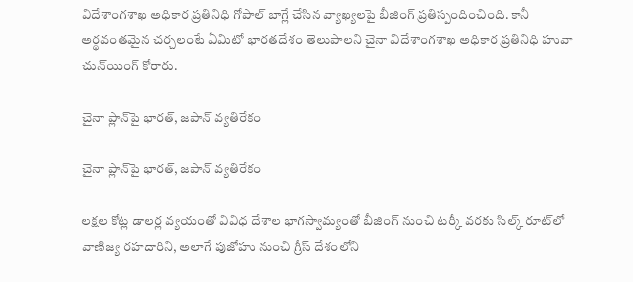విదేశాంగశాఖ అధికార ప్రతినిధి గోపాల్ బాగ్లే చేసిన వ్యాఖ్యలపై బీజింగ్ ప్రతిస్పందించింది. కానీ అర్థవంతమైన చర్చలంటే ఏమిటో భారతదేశం తెలుపాలని చైనా విదేశాంగశాఖ అధికార ప్రతినిధి హువా చున్‌యింగ్ కోరారు.

చైనా ప్లాన్‌పై భారత్, జపాన్ వ్యతిరేకం

చైనా ప్లాన్‌పై భారత్, జపాన్ వ్యతిరేకం

లక్షల కోట్ల డాలర్ల వ్యయంతో వివిధ దేశాల భాగస్వామ్యంతో బీజింగ్ నుంచి టర్కీ వరకు సిల్క్ రూట్‌లో వాణిజ్య రహదారిని, అలాగే పుజోహు నుంచి గ్రీస్ దేశంలోని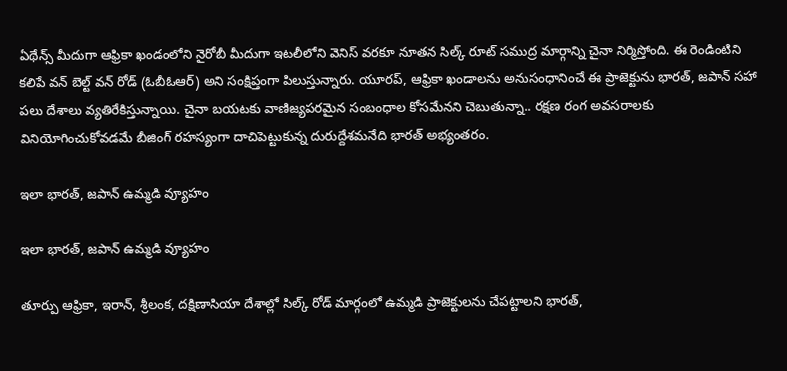ఏథేన్స్ మీదుగా ఆఫ్రికా ఖండంలోని నైరోబీ మీదుగా ఇటలీలోని వెనిస్ వరకూ నూతన సిల్క్ రూట్ సముద్ర మార్గాన్ని చైనా నిర్మిస్తోంది. ఈ రెండింటిని కలిపే వన్ బెల్ట్ వన్ రోడ్ (ఓబీఓఆర్) అని సంక్షిప్తంగా పిలుస్తున్నారు. యూరప్, ఆఫ్రికా ఖండాలను అనుసంధానించే ఈ ప్రాజెక్టును భారత్, జపాన్ సహా పలు దేశాలు వ్యతిరేకిస్తున్నాయి. చైనా బయటకు వాణిజ్యపరమైన సంబంధాల కోసమేనని చెబుతున్నా.. రక్షణ రంగ అవసరాలకు వినియోగించుకోవడమే బీజింగ్ రహస్యంగా దాచిపెట్టుకున్న దురుద్దేశమనేది భారత్ అభ్యంతరం.

ఇలా భారత్, జపాన్ ఉమ్మడి వ్యూహం

ఇలా భారత్, జపాన్ ఉమ్మడి వ్యూహం

తూర్పు ఆఫ్రికా, ఇరాన్, శ్రీలంక, దక్షిణాసియా దేశాల్లో సిల్క్ రోడ్ మార్గంలో ఉమ్మడి ప్రాజెక్టులను చేపట్టాలని భారత్,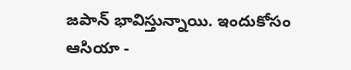జపాన్ భావిస్తున్నాయి. ఇందుకోసం ఆసియా -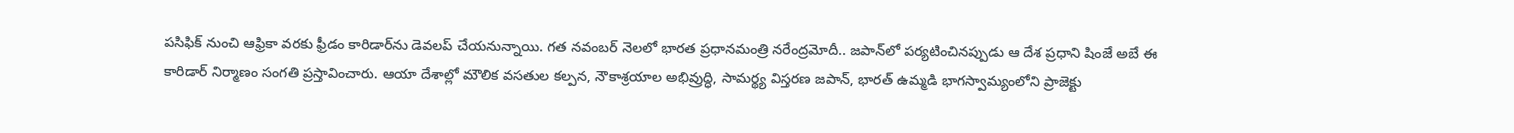పసిఫిక్ నుంచి ఆఫ్రికా వరకు ఫ్రీడం కారిడార్‌ను డెవలప్ చేయనున్నాయి. గత నవంబర్ నెలలో భారత ప్రధానమంత్రి నరేంద్రమోదీ.. జపాన్‌లో పర్యటించినప్పుడు ఆ దేశ ప్రధాని షింజే అబే ఈ కారిడార్ నిర్మాణం సంగతి ప్రస్తావించారు. ఆయా దేశాల్లో మౌలిక వసతుల కల్పన, నౌకాశ్రయాల అభివ్రుద్ధి, సామర్థ్య విస్తరణ జపాన్, భారత్ ఉమ్మడి భాగస్వామ్యంలోని ప్రాజెక్టు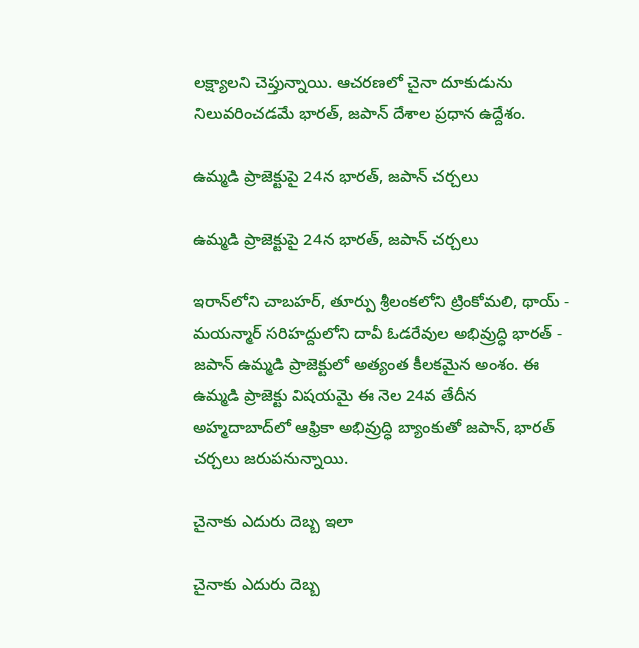లక్ష్యాలని చెప్తున్నాయి. ఆచరణలో చైనా దూకుడును నిలువరించడమే భారత్, జపాన్ దేశాల ప్రధాన ఉద్దేశం.

ఉమ్మడి ప్రాజెక్టుపై 24న భారత్, జపాన్ చర్చలు

ఉమ్మడి ప్రాజెక్టుపై 24న భారత్, జపాన్ చర్చలు

ఇరాన్‌లోని చాబహర్, తూర్పు శ్రీలంకలోని ట్రింకోమలి, థాయ్ - మయన్మార్ సరిహద్దులోని దావీ ఓడరేవుల అభివ్రుద్ధి భారత్ - జపాన్ ఉమ్మడి ప్రాజెక్టులో అత్యంత కీలకమైన అంశం. ఈ ఉమ్మడి ప్రాజెక్టు విషయమై ఈ నెల 24వ తేదీన అహ్మదాబాద్‌లో ఆఫ్రికా అభివ్రుద్ధి బ్యాంకుతో జపాన్, భారత్ చర్చలు జరుపనున్నాయి.

చైనాకు ఎదురు దెబ్బ ఇలా

చైనాకు ఎదురు దెబ్బ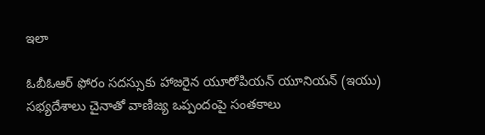ఇలా

ఓబీఓఆర్ ఫోరం సదస్సుకు హాజరైన యూరోపియన్ యూనియన్ (ఇయు) సభ్యదేశాలు చైనాతో వాణిజ్య ఒప్పందంపై సంతకాలు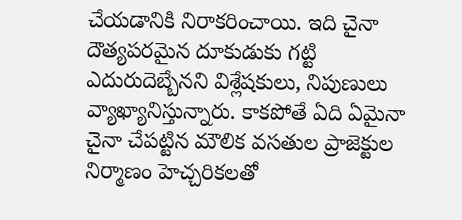చేయడానికి నిరాకరించాయి. ఇది చైనా దౌత్యపరమైన దూకుడుకు గట్టి ఎదురుదెబ్బేనని విశ్లేషకులు, నిపుణులు వ్యాఖ్యానిస్తున్నారు. కాకపోతే ఏది ఏమైనా చైనా చేపట్టిన మౌలిక వసతుల ప్రాజెక్టుల నిర్మాణం హెచ్చరికలతో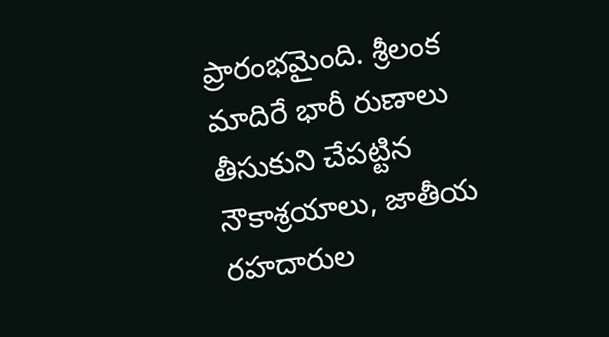ప్రారంభమైంది. శ్రీలంక మాదిరే భారీ రుణాలు తీసుకుని చేపట్టిన నౌకాశ్రయాలు, జాతీయ రహదారుల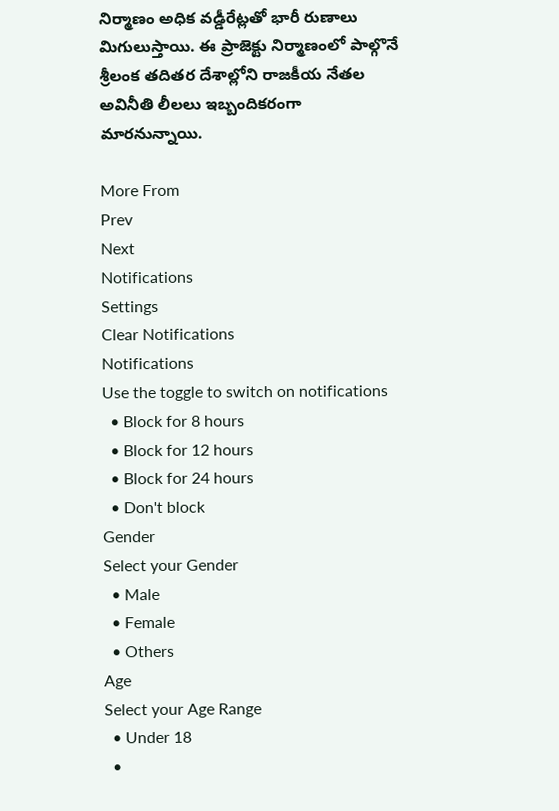నిర్మాణం అధిక వడ్డీరేట్లతో భారీ రుణాలు మిగులుస్తాయి. ఈ ప్రాజెక్టు నిర్మాణంలో పాల్గొనే శ్రీలంక తదితర దేశాల్లోని రాజకీయ నేతల అవినీతి లీలలు ఇబ్బందికరంగా మారనున్నాయి.

More From
Prev
Next
Notifications
Settings
Clear Notifications
Notifications
Use the toggle to switch on notifications
  • Block for 8 hours
  • Block for 12 hours
  • Block for 24 hours
  • Don't block
Gender
Select your Gender
  • Male
  • Female
  • Others
Age
Select your Age Range
  • Under 18
  •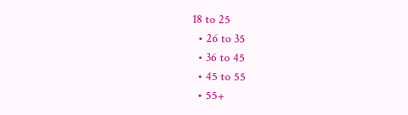18 to 25
  • 26 to 35
  • 36 to 45
  • 45 to 55
  • 55+